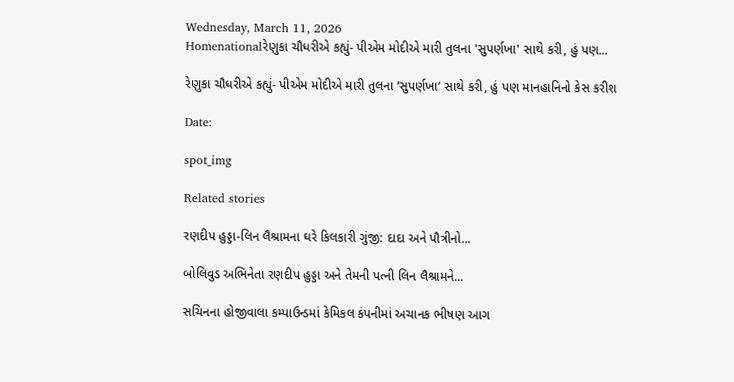Wednesday, March 11, 2026
Homenationalરેણુકા ચૌધરીએ કહ્યું- પીએમ મોદીએ મારી તુલના 'સુપર્ણખા' સાથે કરી, હું પણ...

રેણુકા ચૌધરીએ કહ્યું- પીએમ મોદીએ મારી તુલના ‘સુપર્ણખા’ સાથે કરી, હું પણ માનહાનિનો કેસ કરીશ

Date:

spot_img

Related stories

રણદીપ હુડ્ડા-લિન લૈશ્રામના ઘરે કિલકારી ગુંજી: દાદા અને પૌત્રીનો...

બોલિવુડ અભિનેતા રણદીપ હુડ્ડા અને તેમની પત્ની લિન લૈશ્રામને...

સચિનના હોજીવાલા કમ્પાઉન્ડમાં કેમિકલ કંપનીમાં અચાનક ભીષણ આગ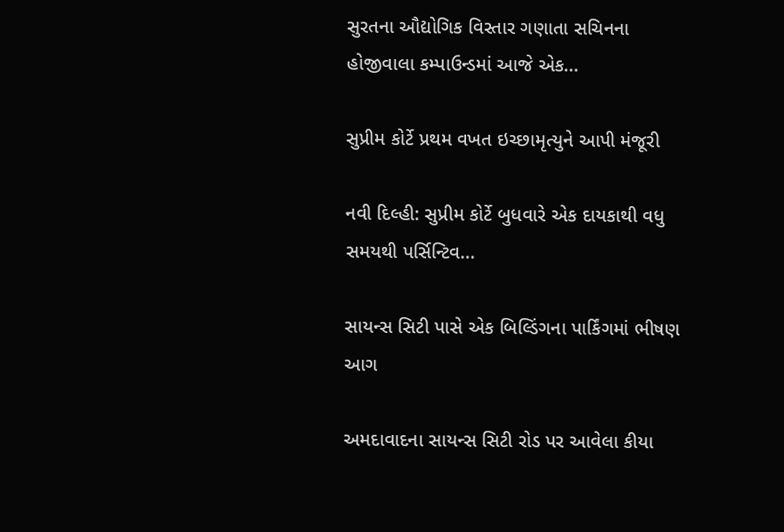સુરતના ઔદ્યોગિક વિસ્તાર ગણાતા સચિનના હોજીવાલા કમ્પાઉન્ડમાં આજે એક...

સુપ્રીમ કોર્ટે પ્રથમ વખત ઇચ્છામૃત્યુને આપી મંજૂરી

નવી દિલ્હી: સુપ્રીમ કોર્ટે બુધવારે એક દાયકાથી વધુ સમયથી પર્સિન્ટિવ...

સાયન્સ સિટી પાસે એક બિલ્ડિંગના પાર્કિંગમાં ભીષણ આગ

અમદાવાદના સાયન્સ સિટી રોડ પર આવેલા કીયા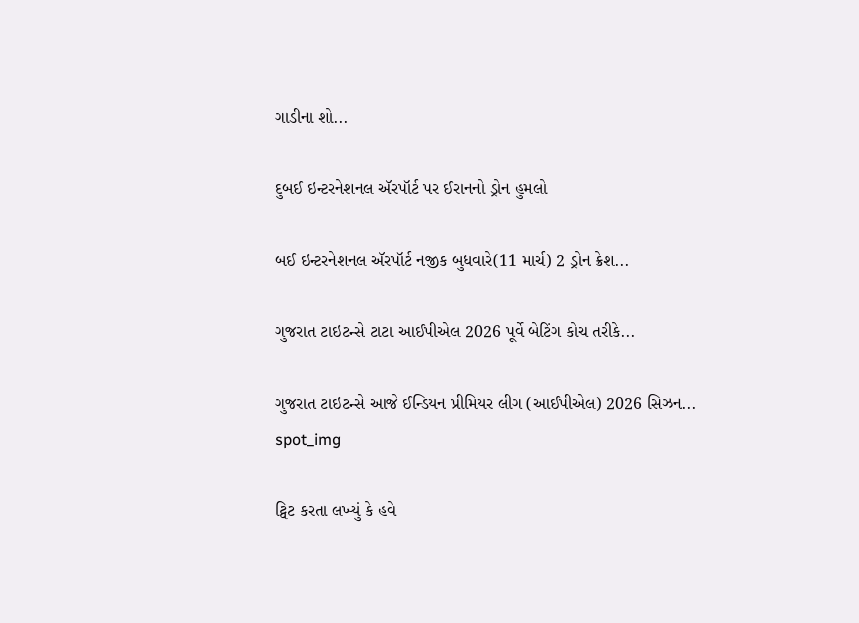ગાડીના શો...

દુબઈ ઇન્ટરનેશનલ ઍરપૉર્ટ પર ઈરાનનો ડ્રોન હુમલો

બઈ ઇન્ટરનેશનલ ઍરપૉર્ટ નજીક બુધવારે(11 માર્ચ) 2 ડ્રોન ક્રેશ...

ગુજરાત ટાઇટન્સે ટાટા આઈપીએલ 2026 પૂર્વે બેટિંગ કોચ તરીકે...

ગુજરાત ટાઇટન્સે આજે ઈન્ડિયન પ્રીમિયર લીગ (આઈપીએલ) 2026 સિઝન...
spot_img

ટ્વિટ કરતા લખ્યું કે હવે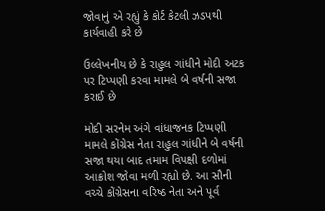જોવાનું એ રહ્યું કે કોર્ટ કેટલી ઝડપથી કાર્યવાહી કરે છે

ઉલ્લેખનીય છે કે રાહુલ ગાંધીને મોદી અટક પર ટિપ્પણી કરવા મામલે બે વર્ષની સજા કરાઈ છે

મોદી સરનેમ અંગે વાંધાજનક ટિપ્પણી મામલે કોંગ્રેસ નેતા રાહુલ ગાંધીને બે વર્ષની સજા થયા બાદ તમામ વિપક્ષી દળોમાં આક્રોશ જોવા મળી રહ્યો છે. આ સૌની વચ્ચે કોંગ્રેસના વરિષ્ઠ નેતા અને પૂર્વ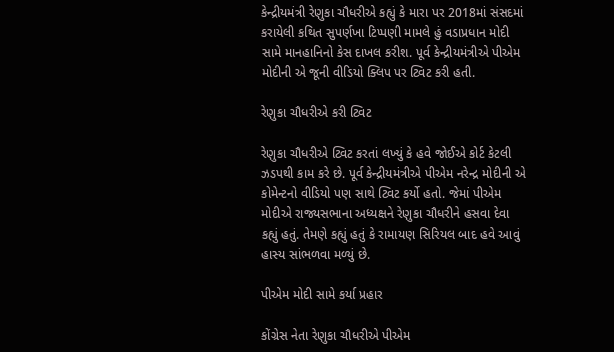કેન્દ્રીયમંત્રી રેણુકા ચૌધરીએ કહ્યું કે મારા પર 2018માં સંસદમાં કરાયેલી કથિત સુપર્ણખા ટિપ્પણી મામલે હું વડાપ્રધાન મોદી સામે માનહાનિનો કેસ દાખલ કરીશ. પૂર્વ કેન્દ્રીયમંત્રીએ પીએમ મોદીની એ જૂની વીડિયો ક્લિપ પર ટ્વિટ કરી હતી.

રેણુકા ચૌધરીએ કરી ટ્વિટ

રેણુકા ચૌધરીએ ટ્વિટ કરતાં લખ્યું કે હવે જોઈએ કોર્ટ કેટલી ઝડપથી કામ કરે છે. પૂર્વ કેન્દ્રીયમંત્રીએ પીએમ નરેન્દ્ર મોદીની એ કોમેન્ટનો વીડિયો પણ સાથે ટ્વિટ કર્યો હતો. જેમાં પીએમ મોદીએ રાજ્યસભાના અધ્યક્ષને રેણુકા ચૌધરીને હસવા દેવા કહ્યું હતું. તેમણે કહ્યું હતું કે રામાયણ સિરિયલ બાદ હવે આવું હાસ્ય સાંભળવા મળ્યું છે.

પીએમ મોદી સામે કર્યા પ્રહાર

કોંગ્રેસ નેતા રેણુકા ચૌધરીએ પીએમ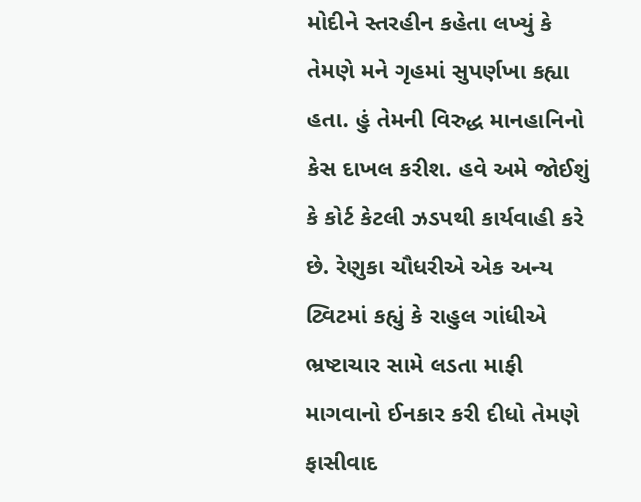મોદીને સ્તરહીન કહેતા લખ્યું કે તેમણે મને ગૃહમાં સુપર્ણખા કહ્યા હતા. હું તેમની વિરુદ્ધ માનહાનિનો કેસ દાખલ કરીશ. હવે અમે જોઈશું કે કોર્ટ કેટલી ઝડપથી કાર્યવાહી કરે છે. રેણુકા ચૌધરીએ એક અન્ય ટ્વિટમાં કહ્યું કે રાહુલ ગાંધીએ ભ્રષ્ટાચાર સામે લડતા માફી માગવાનો ઈનકાર કરી દીધો તેમણે ફાસીવાદ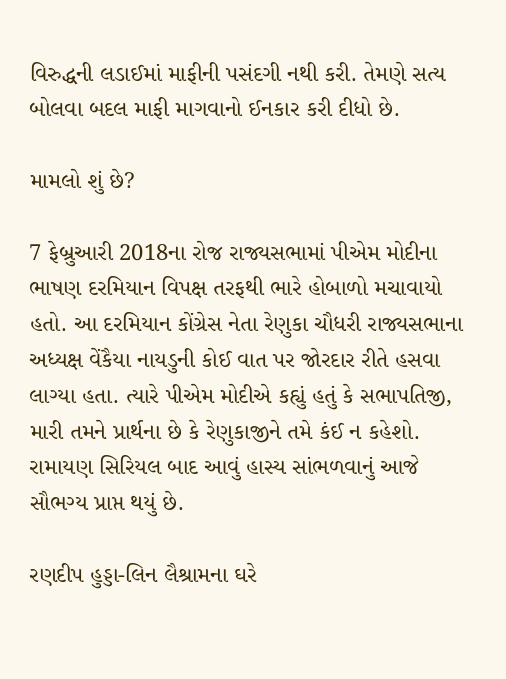વિરુદ્ધની લડાઈમાં માફીની પસંદગી નથી કરી. તેમણે સત્ય બોલવા બદલ માફી માગવાનો ઈનકાર કરી દીધો છે.

મામલો શું છે?

7 ફેબ્રુઆરી 2018ના રોજ રાજ્યસભામાં પીએમ મોદીના ભાષણ દરમિયાન વિપક્ષ તરફથી ભારે હોબાળો મચાવાયો હતો. આ દરમિયાન કોંગ્રેસ નેતા રેણુકા ચૌધરી રાજ્યસભાના અધ્યક્ષ વેંકૈયા નાયડુની કોઈ વાત પર જોરદાર રીતે હસવા લાગ્યા હતા. ત્યારે પીએમ મોદીએ કહ્યું હતું કે સભાપતિજી, મારી તમને પ્રાર્થના છે કે રેણુકાજીને તમે કંઈ ન કહેશો. રામાયણ સિરિયલ બાદ આવું હાસ્ય સાંભળવાનું આજે સૌભગ્ય પ્રાપ્ત થયું છે.

રણદીપ હુડ્ડા-લિન લૈશ્રામના ઘરે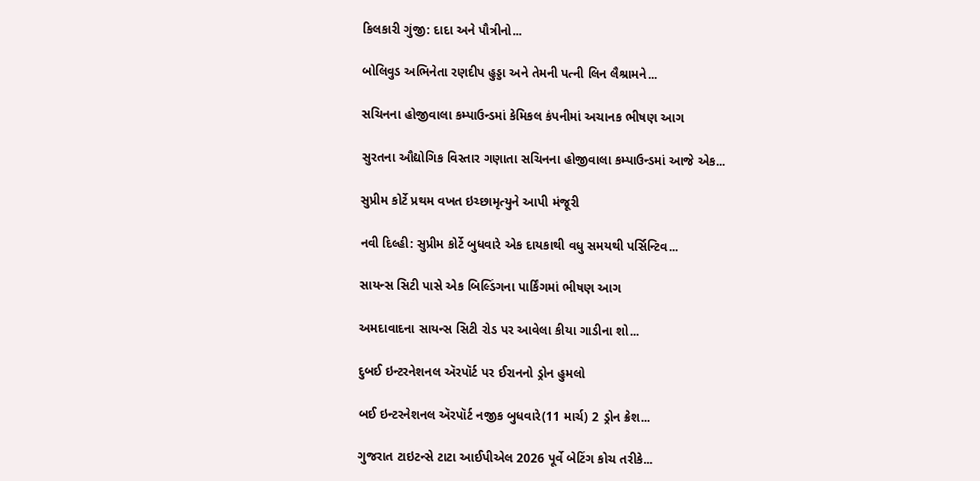કિલકારી ગુંજી: દાદા અને પૌત્રીનો...

બોલિવુડ અભિનેતા રણદીપ હુડ્ડા અને તેમની પત્ની લિન લૈશ્રામને...

સચિનના હોજીવાલા કમ્પાઉન્ડમાં કેમિકલ કંપનીમાં અચાનક ભીષણ આગ

સુરતના ઔદ્યોગિક વિસ્તાર ગણાતા સચિનના હોજીવાલા કમ્પાઉન્ડમાં આજે એક...

સુપ્રીમ કોર્ટે પ્રથમ વખત ઇચ્છામૃત્યુને આપી મંજૂરી

નવી દિલ્હી: સુપ્રીમ કોર્ટે બુધવારે એક દાયકાથી વધુ સમયથી પર્સિન્ટિવ...

સાયન્સ સિટી પાસે એક બિલ્ડિંગના પાર્કિંગમાં ભીષણ આગ

અમદાવાદના સાયન્સ સિટી રોડ પર આવેલા કીયા ગાડીના શો...

દુબઈ ઇન્ટરનેશનલ ઍરપૉર્ટ પર ઈરાનનો ડ્રોન હુમલો

બઈ ઇન્ટરનેશનલ ઍરપૉર્ટ નજીક બુધવારે(11 માર્ચ) 2 ડ્રોન ક્રેશ...

ગુજરાત ટાઇટન્સે ટાટા આઈપીએલ 2026 પૂર્વે બેટિંગ કોચ તરીકે...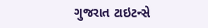ગુજરાત ટાઇટન્સે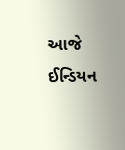આજે ઈન્ડિયન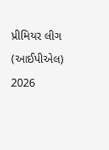પ્રીમિયર લીગ (આઈપીએલ) 2026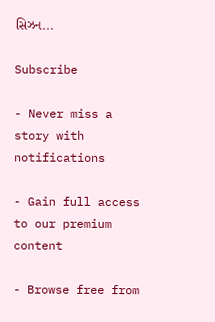સિઝન...

Subscribe

- Never miss a story with notifications

- Gain full access to our premium content

- Browse free from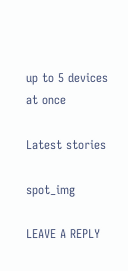up to 5 devices at once

Latest stories

spot_img

LEAVE A REPLY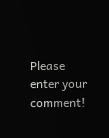Please enter your comment!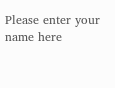Please enter your name here